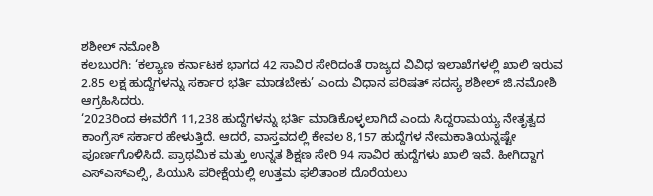ಶಶೀಲ್ ನಮೋಶಿ
ಕಲಬುರಗಿ: ‘ಕಲ್ಯಾಣ ಕರ್ನಾಟಕ ಭಾಗದ 42 ಸಾವಿರ ಸೇರಿದಂತೆ ರಾಜ್ಯದ ವಿವಿಧ ಇಲಾಖೆಗಳಲ್ಲಿ ಖಾಲಿ ಇರುವ 2.85 ಲಕ್ಷ ಹುದ್ದೆಗಳನ್ನು ಸರ್ಕಾರ ಭರ್ತಿ ಮಾಡಬೇಕು’ ಎಂದು ವಿಧಾನ ಪರಿಷತ್ ಸದಸ್ಯ ಶಶೀಲ್ ಜಿ.ನಮೋಶಿ ಆಗ್ರಹಿಸಿದರು.
‘2023ರಿಂದ ಈವರೆಗೆ 11,238 ಹುದ್ದೆಗಳನ್ನು ಭರ್ತಿ ಮಾಡಿಕೊಳ್ಳಲಾಗಿದೆ ಎಂದು ಸಿದ್ದರಾಮಯ್ಯ ನೇತೃತ್ವದ ಕಾಂಗ್ರೆಸ್ ಸರ್ಕಾರ ಹೇಳುತ್ತಿದೆ. ಆದರೆ, ವಾಸ್ತವದಲ್ಲಿ ಕೇವಲ 8,157 ಹುದ್ದೆಗಳ ನೇಮಕಾತಿಯನ್ನಷ್ಟೇ ಪೂರ್ಣಗೊಳಿಸಿದೆ. ಪ್ರಾಥಮಿಕ ಮತ್ತು ಉನ್ನತ ಶಿಕ್ಷಣ ಸೇರಿ 94 ಸಾವಿರ ಹುದ್ದೆಗಳು ಖಾಲಿ ಇವೆ. ಹೀಗಿದ್ದಾಗ ಎಸ್ಎಸ್ಎಲ್ಸಿ, ಪಿಯುಸಿ ಪರೀಕ್ಷೆಯಲ್ಲಿ ಉತ್ತಮ ಫಲಿತಾಂಶ ದೊರೆಯಲು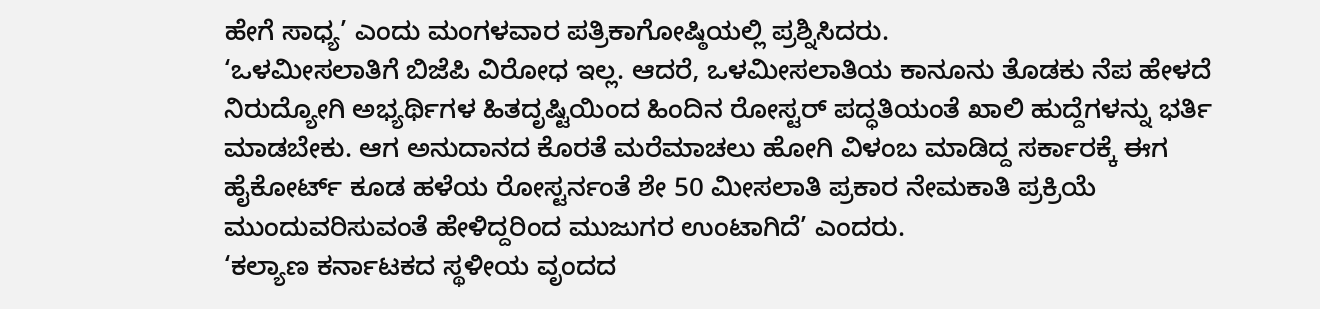ಹೇಗೆ ಸಾಧ್ಯ’ ಎಂದು ಮಂಗಳವಾರ ಪತ್ರಿಕಾಗೋಷ್ಠಿಯಲ್ಲಿ ಪ್ರಶ್ನಿಸಿದರು.
‘ಒಳಮೀಸಲಾತಿಗೆ ಬಿಜೆಪಿ ವಿರೋಧ ಇಲ್ಲ. ಆದರೆ, ಒಳಮೀಸಲಾತಿಯ ಕಾನೂನು ತೊಡಕು ನೆಪ ಹೇಳದೆ ನಿರುದ್ಯೋಗಿ ಅಭ್ಯರ್ಥಿಗಳ ಹಿತದೃಷ್ಟಿಯಿಂದ ಹಿಂದಿನ ರೋಸ್ಟರ್ ಪದ್ಧತಿಯಂತೆ ಖಾಲಿ ಹುದ್ದೆಗಳನ್ನು ಭರ್ತಿ ಮಾಡಬೇಕು. ಆಗ ಅನುದಾನದ ಕೊರತೆ ಮರೆಮಾಚಲು ಹೋಗಿ ವಿಳಂಬ ಮಾಡಿದ್ದ ಸರ್ಕಾರಕ್ಕೆ ಈಗ ಹೈಕೋರ್ಟ್ ಕೂಡ ಹಳೆಯ ರೋಸ್ಟರ್ನಂತೆ ಶೇ 50 ಮೀಸಲಾತಿ ಪ್ರಕಾರ ನೇಮಕಾತಿ ಪ್ರಕ್ರಿಯೆ ಮುಂದುವರಿಸುವಂತೆ ಹೇಳಿದ್ದರಿಂದ ಮುಜುಗರ ಉಂಟಾಗಿದೆ’ ಎಂದರು.
‘ಕಲ್ಯಾಣ ಕರ್ನಾಟಕದ ಸ್ಥಳೀಯ ವೃಂದದ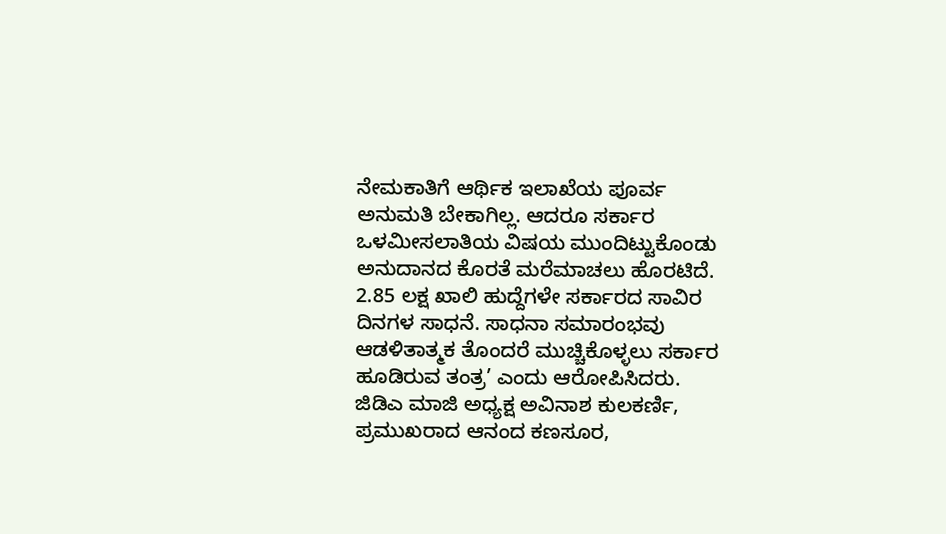ನೇಮಕಾತಿಗೆ ಆರ್ಥಿಕ ಇಲಾಖೆಯ ಪೂರ್ವ ಅನುಮತಿ ಬೇಕಾಗಿಲ್ಲ. ಆದರೂ ಸರ್ಕಾರ ಒಳಮೀಸಲಾತಿಯ ವಿಷಯ ಮುಂದಿಟ್ಟುಕೊಂಡು ಅನುದಾನದ ಕೊರತೆ ಮರೆಮಾಚಲು ಹೊರಟಿದೆ. 2.85 ಲಕ್ಷ ಖಾಲಿ ಹುದ್ದೆಗಳೇ ಸರ್ಕಾರದ ಸಾವಿರ ದಿನಗಳ ಸಾಧನೆ. ಸಾಧನಾ ಸಮಾರಂಭವು ಆಡಳಿತಾತ್ಮಕ ತೊಂದರೆ ಮುಚ್ಚಿಕೊಳ್ಳಲು ಸರ್ಕಾರ ಹೂಡಿರುವ ತಂತ್ರ’ ಎಂದು ಆರೋಪಿಸಿದರು.
ಜಿಡಿಎ ಮಾಜಿ ಅಧ್ಯಕ್ಷ ಅವಿನಾಶ ಕುಲಕರ್ಣಿ, ಪ್ರಮುಖರಾದ ಆನಂದ ಕಣಸೂರ,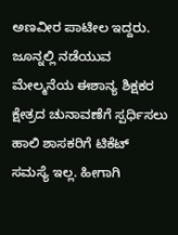ಅಣವೀರ ಪಾಟೀಲ ಇದ್ದರು.
ಜೂನ್ನಲ್ಲಿ ನಡೆಯುವ ಮೇಲ್ಮನೆಯ ಈಶಾನ್ಯ ಶಿಕ್ಷಕರ ಕ್ಷೇತ್ರದ ಚುನಾವಣೆಗೆ ಸ್ಪರ್ಧಿಸಲು ಹಾಲಿ ಶಾಸಕರಿಗೆ ಟಿಕೆಟ್ ಸಮಸ್ಯೆ ಇಲ್ಲ. ಹೀಗಾಗಿ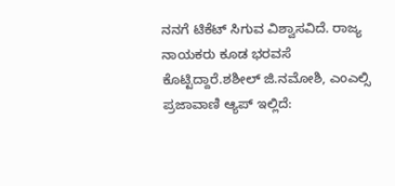ನನಗೆ ಟಿಕೆಟ್ ಸಿಗುವ ವಿಶ್ವಾಸವಿದೆ. ರಾಜ್ಯ ನಾಯಕರು ಕೂಡ ಭರವಸೆ ಕೊಟ್ಟಿದ್ದಾರೆ.ಶಶೀಲ್ ಜಿ.ನಮೋಶಿ, ಎಂಎಲ್ಸಿ
ಪ್ರಜಾವಾಣಿ ಆ್ಯಪ್ ಇಲ್ಲಿದೆ: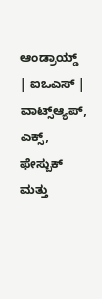ಆಂಡ್ರಾಯ್ಡ್ | ಐಒಎಸ್ | ವಾಟ್ಸ್ಆ್ಯಪ್, ಎಕ್ಸ್, ಫೇಸ್ಬುಕ್ ಮತ್ತು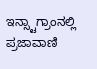ಇನ್ಸ್ಟಾಗ್ರಾಂನಲ್ಲಿ ಪ್ರಜಾವಾಣಿ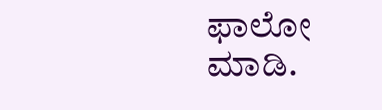ಫಾಲೋ ಮಾಡಿ.